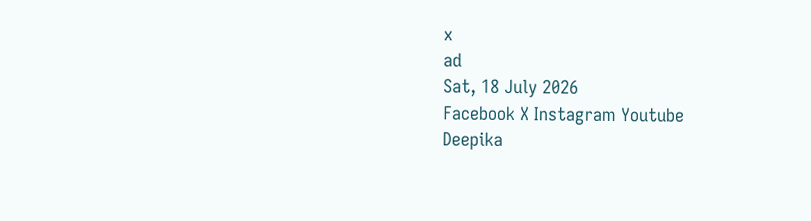x
ad
Sat, 18 July 2026
Facebook X Instagram Youtube
Deepika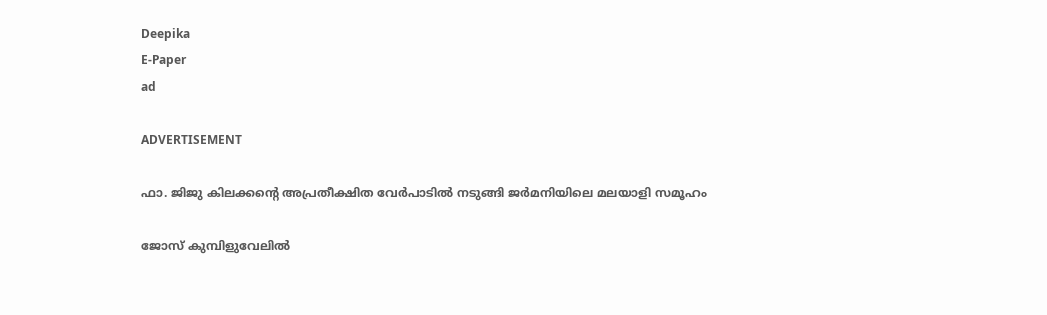Deepika
E-Paper
ad

ADVERTISEMENT

ഫാ. ജിജു കിലക്കന്‍റെ അപ്രതീക്ഷിത വേർപാടിൽ നടുങ്ങി ജർമനിയിലെ മലയാളി സമൂഹം

ജോസ് കുമ്പിളുവേലിൽ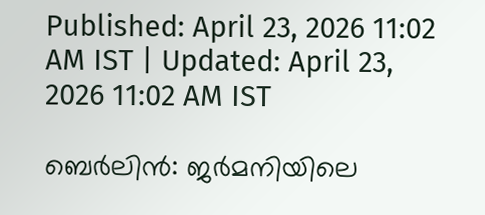Published: April 23, 2026 11:02 AM IST | Updated: April 23, 2026 11:02 AM IST

ബെർലിൻ: ജർമനിയിലെ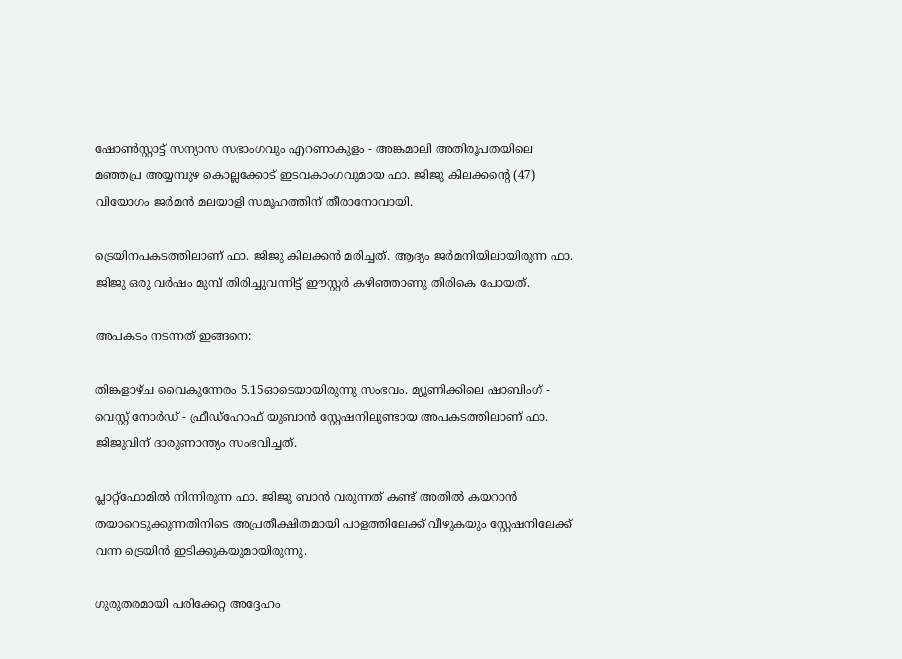ഷോൺസ്റ്റാട്ട് സന്യാസ സഭാംഗവും എറണാകുളം - അങ്കമാലി അതിരൂപതയിലെ മഞ്ഞപ്ര അയ്യമ്പുഴ കൊല്ലക്കോട് ഇടവകാംഗവുമായ ഫാ. ജിജു കിലക്കന്‍റെ (47) വിയോഗം ജർമൻ മലയാളി സമൂഹത്തിന് തീരാനോവായി.

ട്രെയിനപകടത്തിലാണ് ഫാ. ജിജു കിലക്കൻ മരിച്ചത്. ആദ്യം ജർമനിയിലായിരുന്ന ഫാ. ജിജു ഒരു വർഷം മുമ്പ് തിരിച്ചുവന്നിട്ട് ഈസ്റ്റർ കഴിഞ്ഞാണു തിരികെ പോയത്.

അപകടം നടന്നത് ഇങ്ങനെ:

തിങ്കളാഴ്ച വൈകുന്നേരം 5.15ഓടെയായിരുന്നു സംഭവം. മ്യൂണിക്കിലെ ഷാബിംഗ് - വെസ്റ്റ് നോർഡ് - ഫ്രീഡ്‌ഹോഫ് യുബാൻ സ്റ്റേഷനിലുണ്ടായ അപകടത്തിലാണ് ഫാ. ജിജുവിന് ദാരുണാന്ത്യം സംഭവിച്ചത്.

പ്ലാറ്റ്‌ഫോമിൽ നിന്നിരുന്ന ഫാ. ജിജു ബാൻ വരുന്നത് കണ്ട് അതിൽ കയറാൻ തയാറെടുക്കുന്നതിനിടെ അപ്രതീക്ഷിതമായി പാളത്തിലേക്ക് വീഴുകയും സ്റ്റേഷനിലേക്ക് വന്ന ട്രെയിൻ ഇടിക്കുകയുമായിരുന്നു.

ഗുരുതരമായി പരിക്കേറ്റ അദ്ദേഹം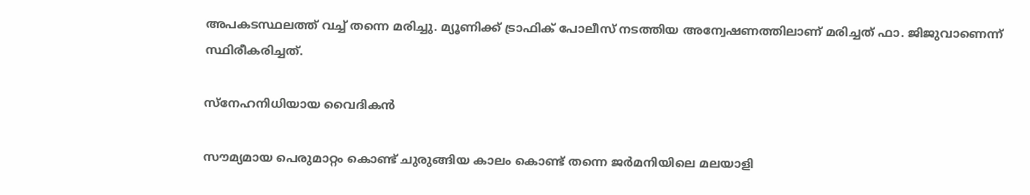അപകടസ്ഥലത്ത് വച്ച് തന്നെ മരിച്ചു. മ്യൂണിക്ക് ട്രാഫിക് പോലീസ് നടത്തിയ അന്വേഷണത്തിലാണ് മരിച്ചത് ഫാ. ജിജുവാണെന്ന് സ്ഥിരീകരിച്ചത്.

സ്നേഹനിധിയായ വൈദികൻ

സൗമ്യമായ പെരുമാറ്റം കൊണ്ട് ചുരുങ്ങിയ കാലം കൊണ്ട് തന്നെ ജർമനിയിലെ മലയാളി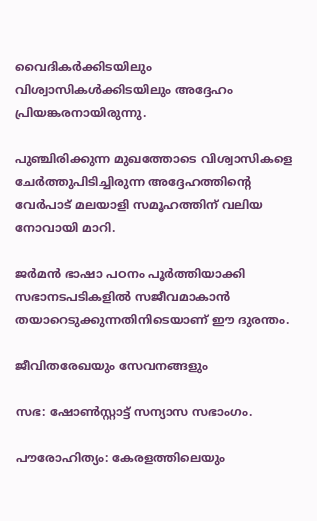വൈദികർക്കിടയിലും വിശ്വാസികൾക്കിടയിലും അദ്ദേഹം പ്രിയങ്കരനായിരുന്നു.

പുഞ്ചിരിക്കുന്ന മുഖത്തോടെ വിശ്വാസികളെ ചേർത്തുപിടിച്ചിരുന്ന അദ്ദേഹത്തിന്‍റെ വേർപാട് മലയാളി സമൂഹത്തിന് വലിയ നോവായി മാറി.

ജർമൻ ഭാഷാ പഠനം പൂർത്തിയാക്കി സഭാനടപടികളിൽ സജീവമാകാൻ തയാറെടുക്കുന്നതിനിടെയാണ് ഈ ദുരന്തം.

ജീവിതരേഖയും സേവനങ്ങളും

സഭ: ഷോൺസ്റ്റാട്ട് സന്യാസ സഭാംഗം.

പൗരോഹിത്യം: കേരളത്തിലെയും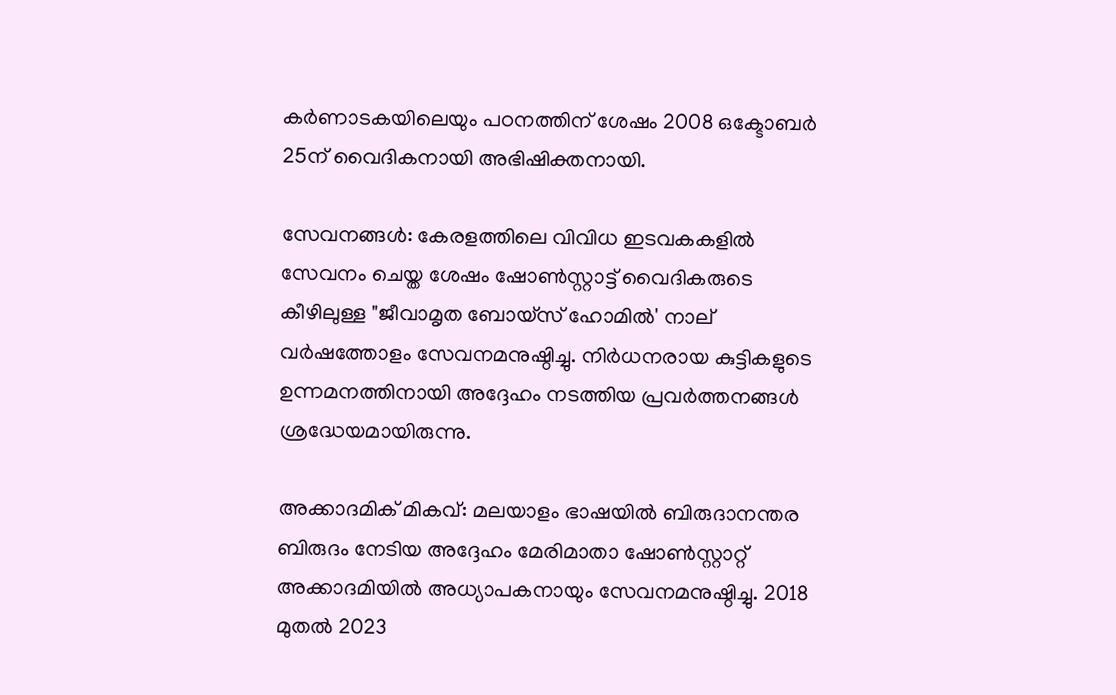കർണാടകയിലെയും പഠനത്തിന് ശേഷം 2008 ഒക്ടോബർ 25ന് വൈദികനായി അഭിഷിക്തനായി.

സേവനങ്ങൾ: കേരളത്തിലെ വിവിധ ഇടവകകളിൽ സേവനം ചെയ്ത ശേഷം ഷോൺസ്റ്റാട്ട് വൈദികരുടെ കീഴിലുള്ള "ജീവാമൃത ബോയ്സ് ഹോമിൽ' നാല് വർഷത്തോളം സേവനമനുഷ്ഠിച്ചു. നിർധനരായ കുട്ടികളുടെ ഉന്നമനത്തിനായി അദ്ദേഹം നടത്തിയ പ്രവർത്തനങ്ങൾ ശ്രദ്ധേയമായിരുന്നു.

അക്കാദമിക് മികവ്: മലയാളം ഭാഷയിൽ ബിരുദാനന്തര ബിരുദം നേടിയ അദ്ദേഹം മേരിമാതാ ഷോൺസ്റ്റാറ്റ് അക്കാദമിയിൽ അധ്യാപകനായും സേവനമനുഷ്ഠിച്ചു. 2018 മുതൽ 2023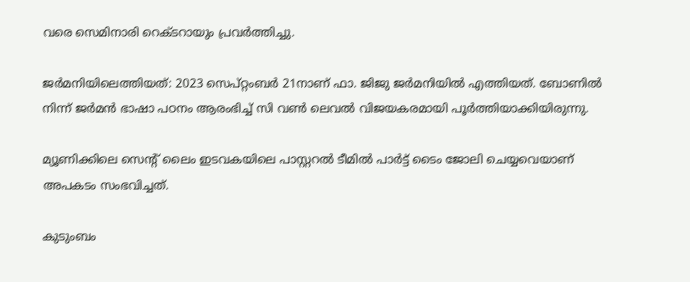വരെ സെമിനാരി റെക്ടറായും പ്രവർത്തിച്ചു.

ജർമനിയിലെത്തിയത്: 2023 സെപ്റ്റംബർ 21നാണ് ഫാ. ജിജു ജർമനിയിൽ എത്തിയത്. ബോണിൽ നിന്ന് ജർമൻ ഭാഷാ പഠനം ആരംഭിച്ച് സി വൺ ലെവൽ വിജയകരമായി പൂർത്തിയാക്കിയിരുന്നു.

മ്യൂണിക്കിലെ സെന്‍റ് ലൈം ഇടവകയിലെ പാസ്റ്ററൽ ടീമിൽ പാർട്ട് ടൈം ജോലി ചെയ്യവെയാണ് അപകടം സംഭവിച്ചത്.

കുടുംബം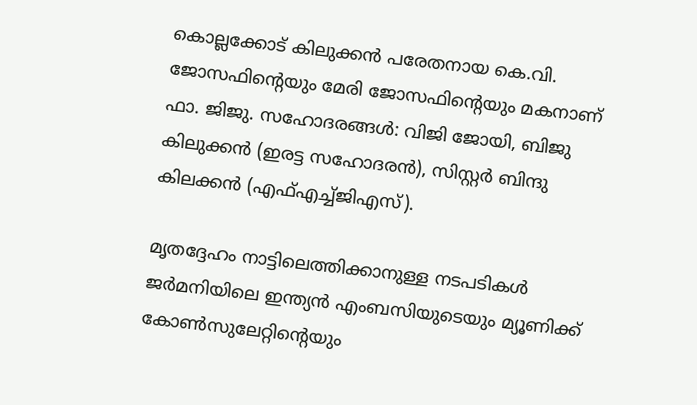കൊല്ലക്കോട് കിലുക്കൻ പരേതനായ കെ.വി. ജോസഫിന്‍റെയും മേരി ജോസഫിന്‍റെയും മകനാണ് ഫാ. ജിജു. സഹോദരങ്ങൾ: വിജി ജോയി, ബിജു കിലുക്കൻ (ഇരട്ട സഹോദരൻ), സിസ്റ്റർ ബിന്ദു കിലക്കൻ (എഫ്എച്ച്ജിഎസ്).

മൃതദ്ദേഹം നാട്ടിലെത്തിക്കാനുള്ള നടപടികൾ ജർമനിയിലെ ഇന്ത്യൻ എംബസിയുടെയും മ്യൂണിക്ക് കോൺസുലേറ്റിന്‍റെയും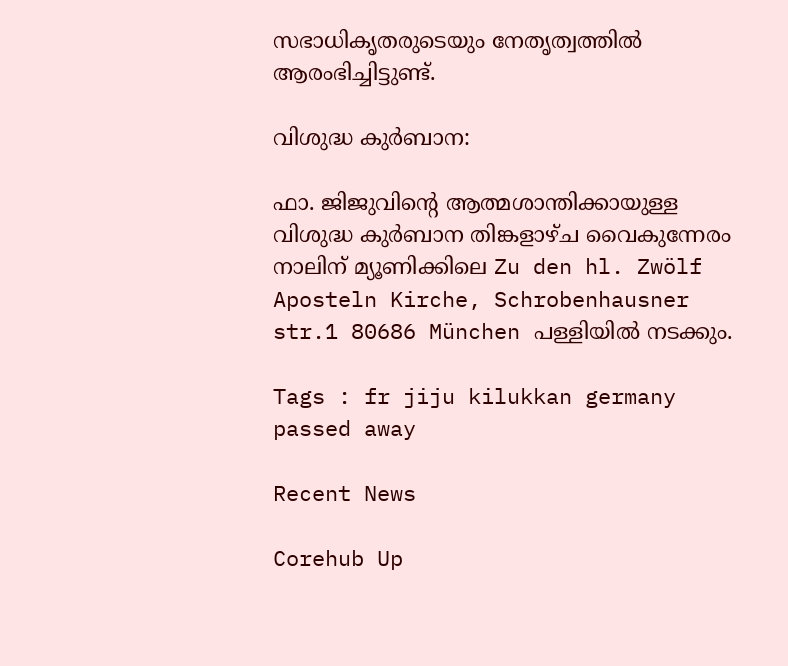സഭാധികൃതരുടെയും നേതൃത്വത്തിൽ ആരംഭിച്ചിട്ടുണ്ട്.

വിശുദ്ധ കുർബാന:

ഫാ. ജിജുവിന്‍റെ ആത്മശാന്തിക്കായുള്ള വിശുദ്ധ കുർബാന തിങ്കളാഴ്ച വൈകുന്നേരം നാലിന് മ്യൂണിക്കിലെ Zu den hl. Zwölf Aposteln Kirche, Schrobenhausner str.1 80686 München പള്ളിയിൽ നടക്കും.

Tags : fr jiju kilukkan germany passed away

Recent News

Corehub Up